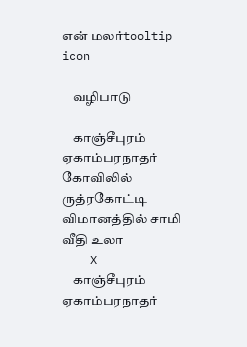என் மலர்tooltip icon

    வழிபாடு

    காஞ்சீபுரம் ஏகாம்பரநாதர் கோவிலில் ருத்ரகோட்டி விமானத்தில் சாமி வீதி உலா
    X
    காஞ்சீபுரம் ஏகாம்பரநாதர்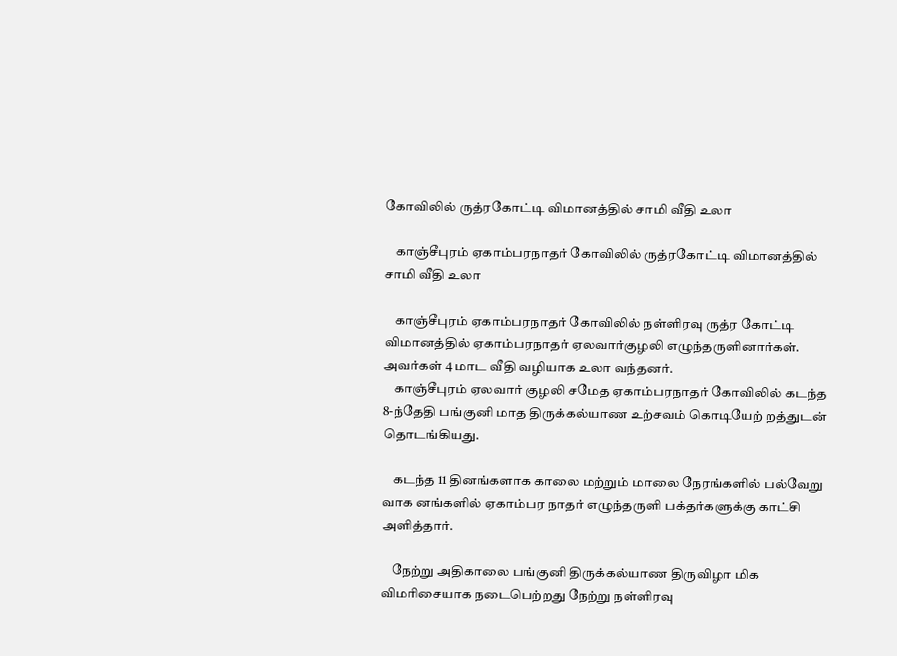கோவிலில் ருத்ரகோட்டி விமானத்தில் சாமி வீதி உலா

    காஞ்சீபுரம் ஏகாம்பரநாதர் கோவிலில் ருத்ரகோட்டி விமானத்தில் சாமி வீதி உலா

    காஞ்சீபுரம் ஏகாம்பரநாதர் கோவிலில் நள்ளிரவு ருத்ர கோட்டி விமானத்தில் ஏகாம்பரநாதர் ஏலவார்குழலி எழுந்தருளினார்கள். அவர்கள் 4 மாட வீதி வழியாக உலா வந்தனர்.
    காஞ்சீபுரம் ஏலவார் குழலி சமேத ஏகாம்பரநாதர் கோவிலில் கடந்த 8-ந்தேதி பங்குனி மாத திருக்கல்யாண உற்சவம் கொடியேற் றத்துடன் தொடங்கியது.

    கடந்த 11 தினங்களாக காலை மற்றும் மாலை நேரங்களில் பல்வேறு வாக னங்களில் ஏகாம்பர நாதர் எழுந்தருளி பக்தர்களுக்கு காட்சி அளித்தார்.

    நேற்று அதிகாலை பங்குனி திருக்கல்யாண திருவிழா மிக விமரிசையாக நடைபெற்றது நேற்று நள்ளிரவு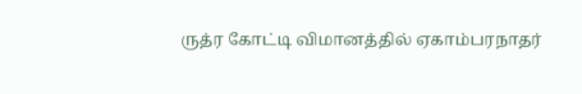ருத்ர கோட்டி விமானத்தில் ஏகாம்பரநாதர்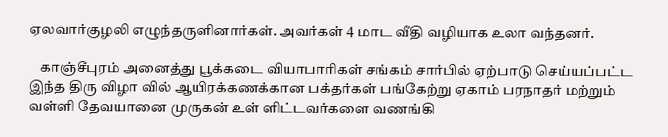ஏலவார்குழலி எழுந்தருளினார்கள். அவர்கள் 4 மாட வீதி வழியாக உலா வந்தனர்.

    காஞ்சீபுரம் அனைத்து பூக்கடை வியாபாரிகள் சங்கம் சார்பில் ஏற்பாடு செய்யப்பட்ட இந்த திரு விழா வில் ஆயிரக்கணக்கான பக்தர்கள் பங்கேற்று ஏகாம் பரநாதர் மற்றும் வள்ளி தேவயானை முருகன் உள் ளிட்டவர்களை வணங்கி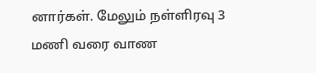னார்கள். மேலும் நள்ளிரவு 3 மணி வரை வாண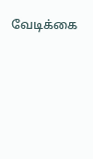வேடிக்கை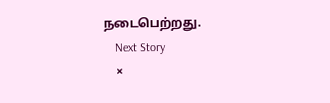நடைபெற்றது.
    Next Story
    ×